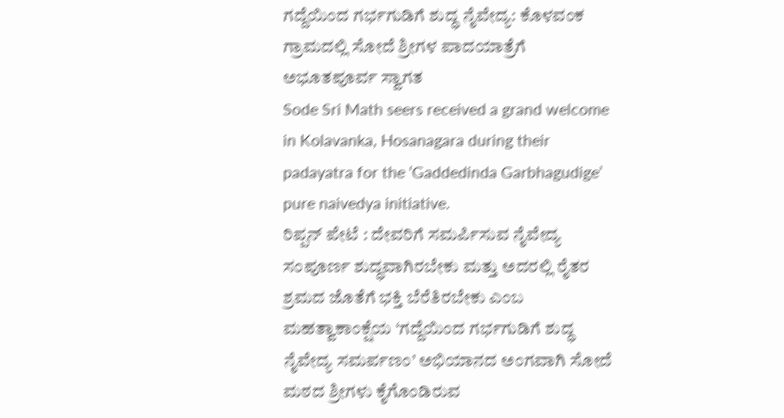ಗದ್ದೆಯಿಂದ ಗರ್ಭಗುಡಿಗೆ ಶುದ್ಧ ನೈವೇದ್ಯ: ಕೊಳವಂಕ ಗ್ರಾಮದಲ್ಲಿ ಸೋದೆ ಶ್ರೀಗಳ ಪಾದಯಾತ್ರೆಗೆ ಅಭೂತಪೂರ್ವ ಸ್ವಾಗತ
Sode Sri Math seers received a grand welcome in Kolavanka, Hosanagara during their padayatra for the ‘Gaddedinda Garbhagudige’ pure naivedya initiative.
ರಿಪ್ಪನ್ ಪೇಟೆ : ದೇವರಿಗೆ ಸಮರ್ಪಿಸುವ ನೈವೇದ್ಯ ಸಂಪೂರ್ಣ ಶುದ್ಧವಾಗಿರಬೇಕು ಮತ್ತು ಅದರಲ್ಲಿ ರೈತರ ಶ್ರಮದ ಜೊತೆಗೆ ಭಕ್ತಿ ಬೆರೆತಿರಬೇಕು ಎಂಬ ಮಹತ್ವಾಕಾಂಕ್ಷೆಯ ‘ಗದ್ದೆಯಿಂದ ಗರ್ಭಗುಡಿಗೆ ಶುದ್ಧ ನೈವೇದ್ಯ ಸಮರ್ಪಣಂ’ ಅಭಿಯಾನದ ಅಂಗವಾಗಿ ಸೋದೆ ಮಠದ ಶ್ರೀಗಳು ಕೈಗೊಂಡಿರುವ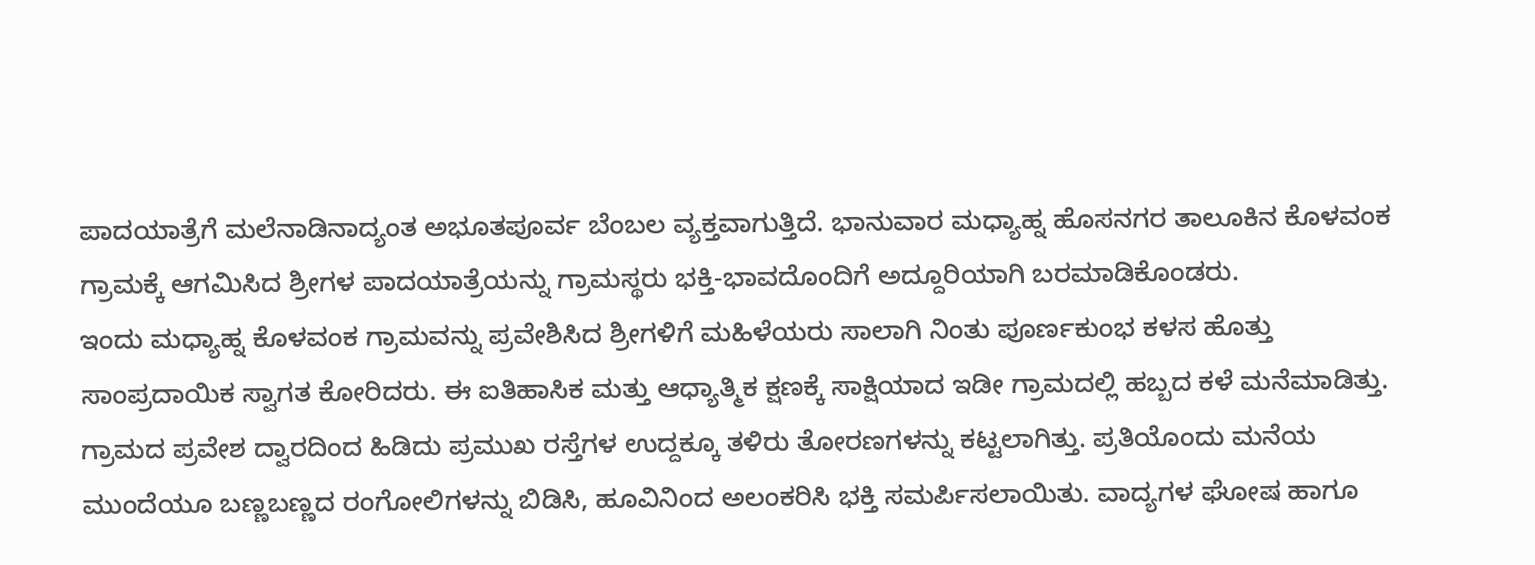ಪಾದಯಾತ್ರೆಗೆ ಮಲೆನಾಡಿನಾದ್ಯಂತ ಅಭೂತಪೂರ್ವ ಬೆಂಬಲ ವ್ಯಕ್ತವಾಗುತ್ತಿದೆ. ಭಾನುವಾರ ಮಧ್ಯಾಹ್ನ ಹೊಸನಗರ ತಾಲೂಕಿನ ಕೊಳವಂಕ ಗ್ರಾಮಕ್ಕೆ ಆಗಮಿಸಿದ ಶ್ರೀಗಳ ಪಾದಯಾತ್ರೆಯನ್ನು ಗ್ರಾಮಸ್ಥರು ಭಕ್ತಿ-ಭಾವದೊಂದಿಗೆ ಅದ್ದೂರಿಯಾಗಿ ಬರಮಾಡಿಕೊಂಡರು.
ಇಂದು ಮಧ್ಯಾಹ್ನ ಕೊಳವಂಕ ಗ್ರಾಮವನ್ನು ಪ್ರವೇಶಿಸಿದ ಶ್ರೀಗಳಿಗೆ ಮಹಿಳೆಯರು ಸಾಲಾಗಿ ನಿಂತು ಪೂರ್ಣಕುಂಭ ಕಳಸ ಹೊತ್ತು ಸಾಂಪ್ರದಾಯಿಕ ಸ್ವಾಗತ ಕೋರಿದರು. ಈ ಐತಿಹಾಸಿಕ ಮತ್ತು ಆಧ್ಯಾತ್ಮಿಕ ಕ್ಷಣಕ್ಕೆ ಸಾಕ್ಷಿಯಾದ ಇಡೀ ಗ್ರಾಮದಲ್ಲಿ ಹಬ್ಬದ ಕಳೆ ಮನೆಮಾಡಿತ್ತು. ಗ್ರಾಮದ ಪ್ರವೇಶ ದ್ವಾರದಿಂದ ಹಿಡಿದು ಪ್ರಮುಖ ರಸ್ತೆಗಳ ಉದ್ದಕ್ಕೂ ತಳಿರು ತೋರಣಗಳನ್ನು ಕಟ್ಟಲಾಗಿತ್ತು. ಪ್ರತಿಯೊಂದು ಮನೆಯ ಮುಂದೆಯೂ ಬಣ್ಣಬಣ್ಣದ ರಂಗೋಲಿಗಳನ್ನು ಬಿಡಿಸಿ, ಹೂವಿನಿಂದ ಅಲಂಕರಿಸಿ ಭಕ್ತಿ ಸಮರ್ಪಿಸಲಾಯಿತು. ವಾದ್ಯಗಳ ಘೋಷ ಹಾಗೂ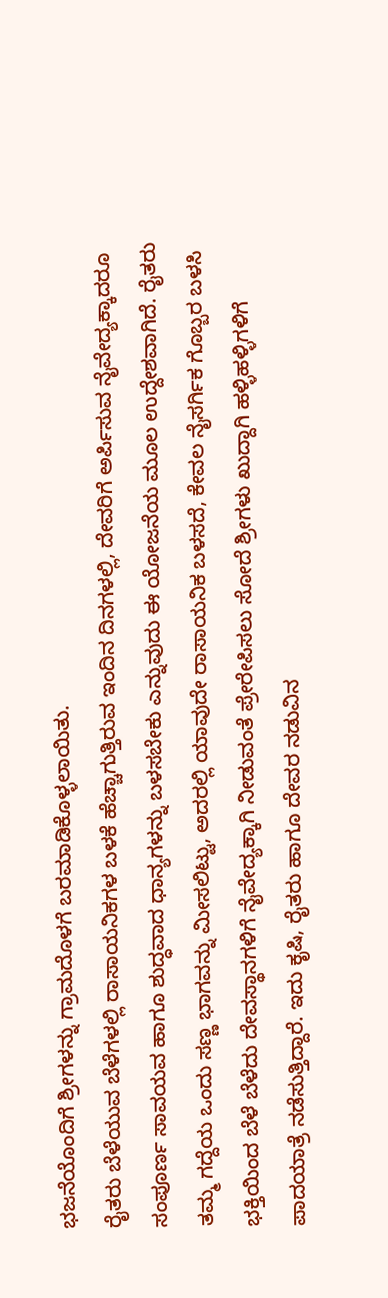ಭಜನೆಯೊಂದಿಗೆ ಶ್ರೀಗಳನ್ನು ಗ್ರಾಮದೊಳಗೆ ಬರಮಾಡಿಕೊಳ್ಳಲಾಯಿತು.
ರೈತರು ಬೆಳೆಯುವ ಬೆಳೆಗಳಲ್ಲಿ ರಾಸಾಯನಿಕಗಳ ಬಳಕೆ ಹೆಚ್ಚಾಗುತ್ತಿರುವ ಇಂದಿನ ದಿನಗಳಲ್ಲಿ, ದೇವರಿಗೆ ಅರ್ಪಿಸುವ ನೈವೇದ್ಯಕ್ಕಾದರೂ ಸಂಪೂರ್ಣ ಸಾವಯವ ಹಾಗೂ ಶುದ್ಧವಾದ ಧಾನ್ಯಗಳನ್ನು ಬಳಸಬೇಕು ಎನ್ನುವುದು ಈ ಯೋಜನೆಯ ಮೂಲ ಉದ್ದೇಶವಾಗಿದೆ. ರೈತರು ತಮ್ಮ ಗದ್ದೆಯ ಒಂದು ಸಣ್ಣ ಭಾಗವನ್ನು ಮೀಸಲಿಟ್ಟು, ಅದರಲ್ಲಿ ಯಾವುದೇ ರಾಸಾಯನಿಕ ಬಳಸದೆ, ಕೇವಲ ನೈಸರ್ಗಿಕ ಗೊಬ್ಬರ ಬಳಸಿ ಭಕ್ತಿಯಿಂದ ಬೆಳೆ ಬೆಳೆದು ದೇವಸ್ಥಾನಗಳಿಗೆ ನೈವೇದ್ಯಕ್ಕಾಗಿ ನೀಡುವಂತೆ ಪ್ರೇರೇಪಿಸಲು ಸೋದೆ ಶ್ರೀಗಳು ಖುದ್ದಾಗಿ ಹಳ್ಳಿಹಳ್ಳಿಗಳಿಗೆ ಪಾದಯಾತ್ರೆ ನಡೆಸುತ್ತಿದ್ದಾರೆ. ಇದು ಕೃಷಿ, ರೈತರು ಹಾಗೂ ದೇವರ ನಡುವಿನ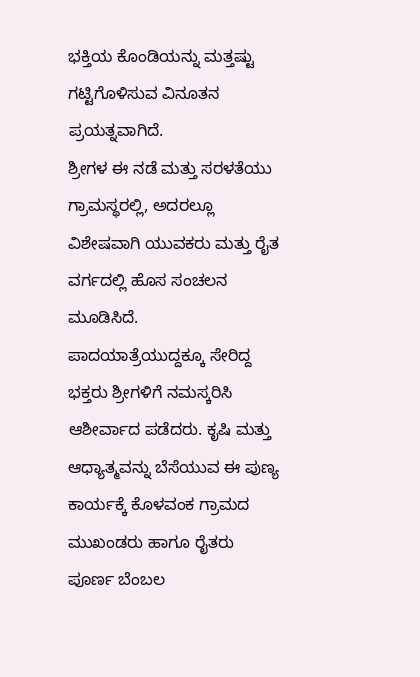ಭಕ್ತಿಯ ಕೊಂಡಿಯನ್ನು ಮತ್ತಷ್ಟು ಗಟ್ಟಿಗೊಳಿಸುವ ವಿನೂತನ ಪ್ರಯತ್ನವಾಗಿದೆ.
ಶ್ರೀಗಳ ಈ ನಡೆ ಮತ್ತು ಸರಳತೆಯು ಗ್ರಾಮಸ್ಥರಲ್ಲಿ, ಅದರಲ್ಲೂ ವಿಶೇಷವಾಗಿ ಯುವಕರು ಮತ್ತು ರೈತ ವರ್ಗದಲ್ಲಿ ಹೊಸ ಸಂಚಲನ ಮೂಡಿಸಿದೆ.
ಪಾದಯಾತ್ರೆಯುದ್ದಕ್ಕೂ ಸೇರಿದ್ದ ಭಕ್ತರು ಶ್ರೀಗಳಿಗೆ ನಮಸ್ಕರಿಸಿ ಆಶೀರ್ವಾದ ಪಡೆದರು. ಕೃಷಿ ಮತ್ತು ಆಧ್ಯಾತ್ಮವನ್ನು ಬೆಸೆಯುವ ಈ ಪುಣ್ಯ ಕಾರ್ಯಕ್ಕೆ ಕೊಳವಂಕ ಗ್ರಾಮದ ಮುಖಂಡರು ಹಾಗೂ ರೈತರು ಪೂರ್ಣ ಬೆಂಬಲ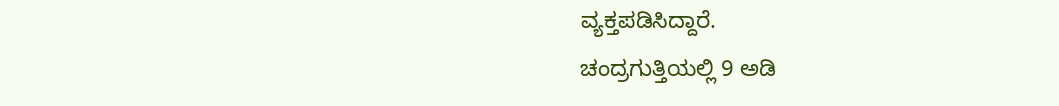ವ್ಯಕ್ತಪಡಿಸಿದ್ದಾರೆ.
ಚಂದ್ರಗುತ್ತಿಯಲ್ಲಿ 9 ಅಡಿ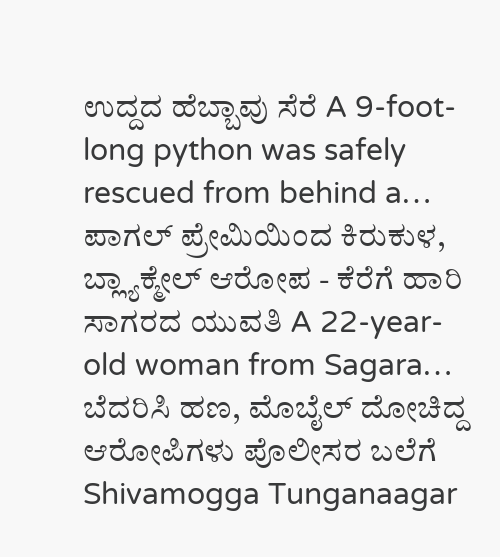ಉದ್ದದ ಹೆಬ್ಬಾವು ಸೆರೆ A 9-foot-long python was safely rescued from behind a…
ಪಾಗಲ್ ಪ್ರೇಮಿಯಿಂದ ಕಿರುಕುಳ, ಬ್ಲ್ಯಾಕ್ಮೇಲ್ ಆರೋಪ - ಕೆರೆಗೆ ಹಾರಿ ಸಾಗರದ ಯುವತಿ A 22-year-old woman from Sagara…
ಬೆದರಿಸಿ ಹಣ, ಮೊಬೈಲ್ ದೋಚಿದ್ದ ಆರೋಪಿಗಳು ಪೊಲೀಸರ ಬಲೆಗೆ Shivamogga Tunganaagar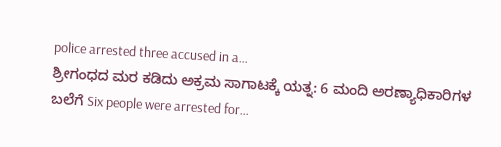police arrested three accused in a…
ಶ್ರೀಗಂಧದ ಮರ ಕಡಿದು ಅಕ್ರಮ ಸಾಗಾಟಕ್ಕೆ ಯತ್ನ: 6 ಮಂದಿ ಅರಣ್ಯಾಧಿಕಾರಿಗಳ ಬಲೆಗೆ Six people were arrested for…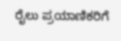ರೈಲು ಪ್ರಯಾಣಿಕರಿಗೆ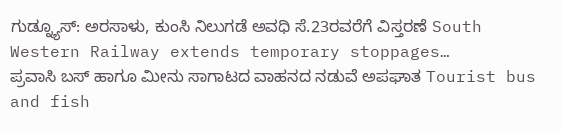ಗುಡ್ನ್ಯೂಸ್: ಅರಸಾಳು, ಕುಂಸಿ ನಿಲುಗಡೆ ಅವಧಿ ಸೆ.23ರವರೆಗೆ ವಿಸ್ತರಣೆ South Western Railway extends temporary stoppages…
ಪ್ರವಾಸಿ ಬಸ್ ಹಾಗೂ ಮೀನು ಸಾಗಾಟದ ವಾಹನದ ನಡುವೆ ಅಪಘಾತ Tourist bus and fish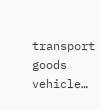transport goods vehicle…